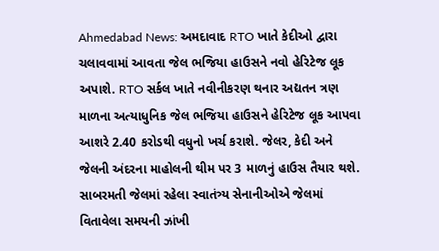Ahmedabad News: અમદાવાદ RTO ખાતે કેદીઓ દ્વારા ચલાવવામાં આવતા જેલ ભજિયા હાઉસને નવો હેરિટેજ લૂક અપાશે. RTO સર્કલ ખાતે નવીનીકરણ થનાર અદ્યતન ત્રણ માળના અત્યાધુનિક જેલ ભજિયા હાઉસને હેરિટેજ લૂક આપવા આશરે 2.40 કરોડથી વધુનો ખર્ચ કરાશે. જેલર, કેદી અને જેલની અંદરના માહોલની થીમ પર 3 માળનું હાઉસ તૈયાર થશે. સાબરમતી જેલમાં રહેલા સ્વાતંત્ર્ય સેનાનીઓએ જેલમાં વિતાવેલા સમયની ઝાંખી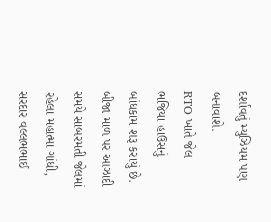દર્શાવતું મ્યુઝિયમ પણ બનાવાશે.
RTO ખાતે જેલ ભજિયા હાઉસનું બાંધકામ શરૂ કરાયું છે. બીજા માળ પર આઝાદી સમયે સાબરમતી જેલમાં રહેલા મહાત્મા ગાંધી, સરદાર વલ્લભભાઈ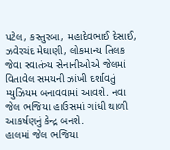પટેલ, કસ્તુરબા, મહાદેવભાઈ દેસાઈ, ઝવેરચંદ મેઘાણી, લોકમાન્ય તિલક જેવા સ્વાતંત્ર્ય સેનાનીઓએ જેલમાં વિતાવેલ સમયની ઝાંખી દર્શાવતું મ્યુઝિયમ બનાવવામાં આવશે. નવા જેલ ભજિયા હાઉસમાં ગાંધી થાળી આકર્ષણનું કેન્દ્ર બનશે.
હાલમાં જેલ ભજિયા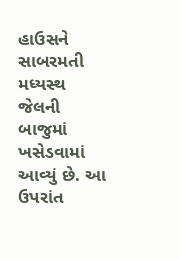હાઉસને સાબરમતી મધ્યસ્થ જેલની બાજુમાં ખસેડવામાં આવ્યું છે. આ ઉપરાંત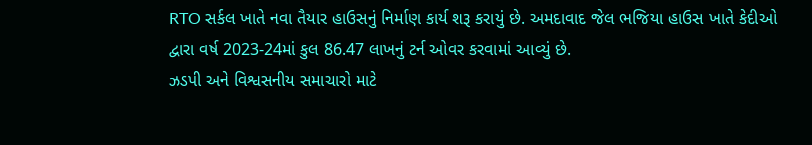RTO સર્કલ ખાતે નવા તૈયાર હાઉસનું નિર્માણ કાર્ય શરૂ કરાયું છે. અમદાવાદ જેલ ભજિયા હાઉસ ખાતે કેદીઓ દ્વારા વર્ષ 2023-24માં કુલ 86.47 લાખનું ટર્ન ઓવર કરવામાં આવ્યું છે.
ઝડપી અને વિશ્વસનીય સમાચારો માટે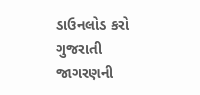ડાઉનલોડ કરો ગુજરાતી જાગરણની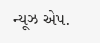ન્યૂઝ એપ.